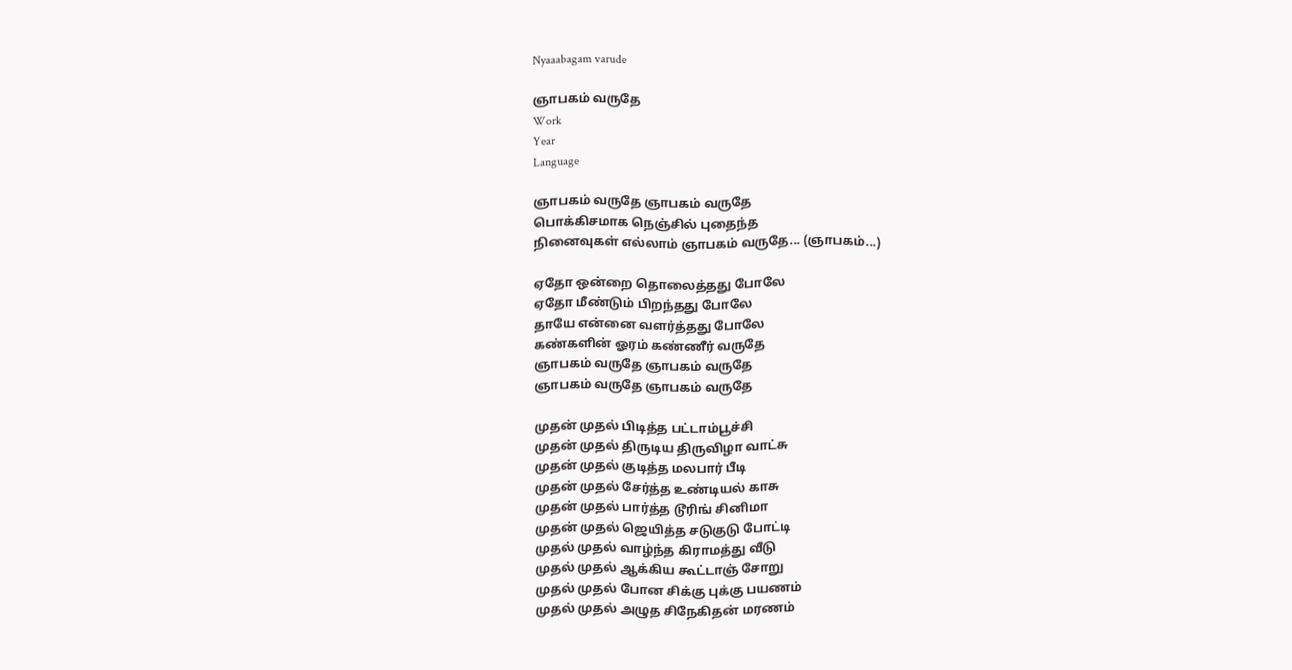Nyaaabagam varude

ஞாபகம் வருதே
Work
Year
Language

ஞாபகம் வருதே ஞாபகம் வருதே
பொக்கிசமாக நெஞ்சில் புதைந்த
நினைவுகள் எல்லாம் ஞாபகம் வருதே... (ஞாபகம்...)

ஏதோ ஒன்றை தொலைத்தது போலே
ஏதோ மீண்டும் பிறந்தது போலே
தாயே என்னை வளர்த்தது போலே
கண்களின் ஓரம் கண்ணீர் வருதே
ஞாபகம் வருதே ஞாபகம் வருதே
ஞாபகம் வருதே ஞாபகம் வருதே

முதன் முதல் பிடித்த பட்டாம்பூச்சி
முதன் முதல் திருடிய திருவிழா வாட்சு
முதன் முதல் குடித்த மலபார் பீடி
முதன் முதல் சேர்த்த உண்டியல் காசு
முதன் முதல் பார்த்த டூரிங் சினிமா
முதன் முதல் ஜெயித்த சடுகுடு போட்டி
முதல் முதல் வாழ்ந்த கிராமத்து வீடு
முதல் முதல் ஆக்கிய கூட்டாஞ் சோறு
முதல் முதல் போன சிக்கு புக்கு பயணம்
முதல் முதல் அழுத சிநேகிதன் மரணம்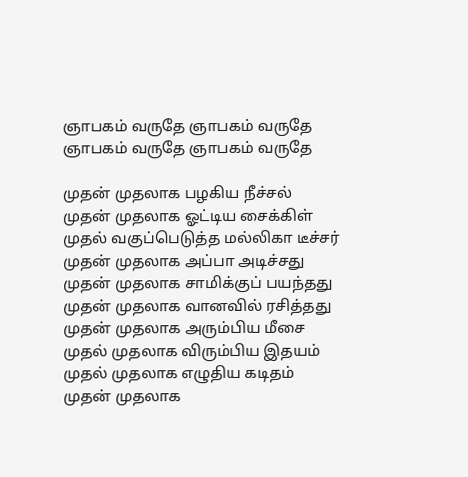ஞாபகம் வருதே ஞாபகம் வருதே
ஞாபகம் வருதே ஞாபகம் வருதே

முதன் முதலாக பழகிய நீச்சல்
முதன் முதலாக ஓட்டிய சைக்கிள்
முதல் வகுப்பெடுத்த மல்லிகா டீச்சர்
முதன் முதலாக அப்பா அடிச்சது
முதன் முதலாக சாமிக்குப் பயந்தது
முதன் முதலாக வானவில் ரசித்தது
முதன் முதலாக அரும்பிய மீசை
முதல் முதலாக விரும்பிய இதயம்
முதல் முதலாக எழுதிய கடிதம்
முதன் முதலாக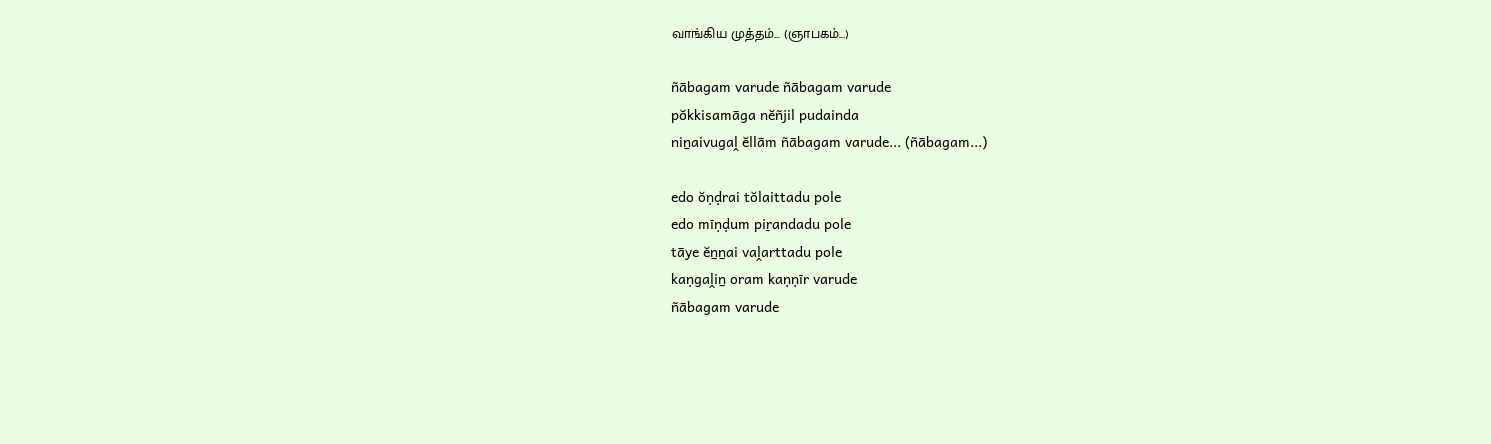வாங்கிய முத்தம்... (ஞாபகம்...)

ñābagam varude ñābagam varude
pŏkkisamāga nĕñjil pudainda
niṉaivugaḽ ĕllām ñābagam varude... (ñābagam...)

edo ŏṇḍrai tŏlaittadu pole
edo mīṇḍum piṟandadu pole
tāye ĕṉṉai vaḽarttadu pole
kaṇgaḽiṉ oram kaṇṇīr varude
ñābagam varude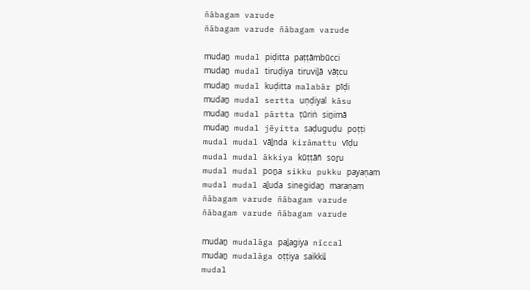ñābagam varude
ñābagam varude ñābagam varude

mudaṉ mudal piḍitta paṭṭāmbūcci
mudaṉ mudal tiruḍiya tiruviḻā vāṭcu
mudaṉ mudal kuḍitta malabār pīḍi
mudaṉ mudal sertta uṇḍiyal kāsu
mudaṉ mudal pārtta ṭūriṅ siṉimā
mudaṉ mudal jĕyitta saḍuguḍu poṭṭi
mudal mudal vāḻnda kirāmattu vīḍu
mudal mudal ākkiya kūṭṭāñ soṟu
mudal mudal poṉa sikku pukku payaṇam
mudal mudal aḻuda sinegidaṉ maraṇam
ñābagam varude ñābagam varude
ñābagam varude ñābagam varude

mudaṉ mudalāga paḻagiya nīccal
mudaṉ mudalāga oṭṭiya saikkiḽ
mudal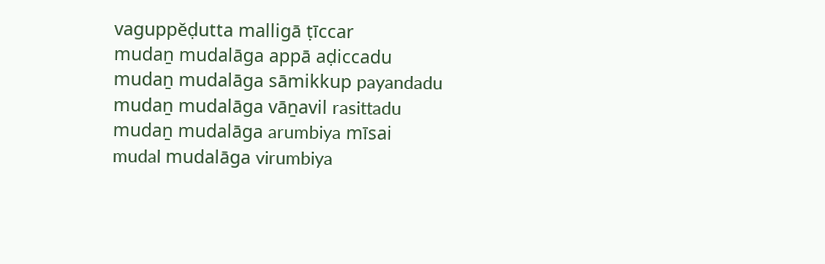vaguppĕḍutta malligā ṭīccar
mudaṉ mudalāga appā aḍiccadu
mudaṉ mudalāga sāmikkup payandadu
mudaṉ mudalāga vāṉavil rasittadu
mudaṉ mudalāga arumbiya mīsai
mudal mudalāga virumbiya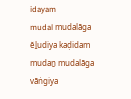idayam
mudal mudalāga ĕḻudiya kaḍidam
mudaṉ mudalāga vāṅgiya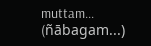muttam... (ñābagam...)